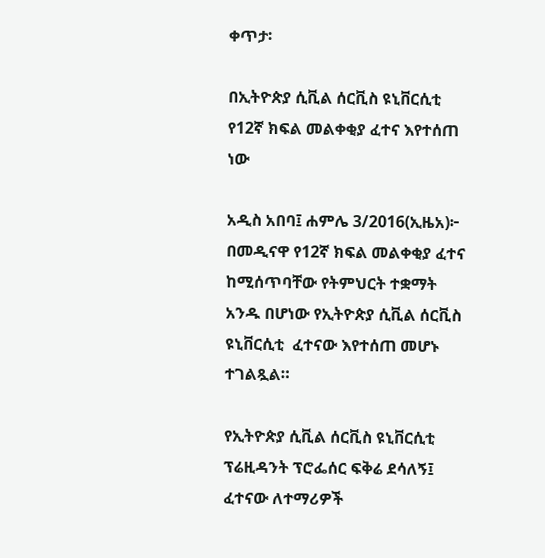ቀጥታ፡

በኢትዮጵያ ሲቪል ሰርቪስ ዩኒቨርሲቲ የ12ኛ ክፍል መልቀቂያ ፈተና እየተሰጠ ነው

አዲስ አበባ፤ ሐምሌ 3/2016(ኢዜአ)፦ በመዲናዋ የ12ኛ ክፍል መልቀቂያ ፈተና ከሚሰጥባቸው የትምህርት ተቋማት አንዱ በሆነው የኢትዮጵያ ሲቪል ሰርቪስ ዩኒቨርሲቲ  ፈተናው እየተሰጠ መሆኑ ተገልጿል።

የኢትዮጵያ ሲቪል ሰርቪስ ዩኒቨርሲቲ ፕሬዚዳንት ፕሮፌሰር ፍቅሬ ደሳለኝ፤ ፈተናው ለተማሪዎች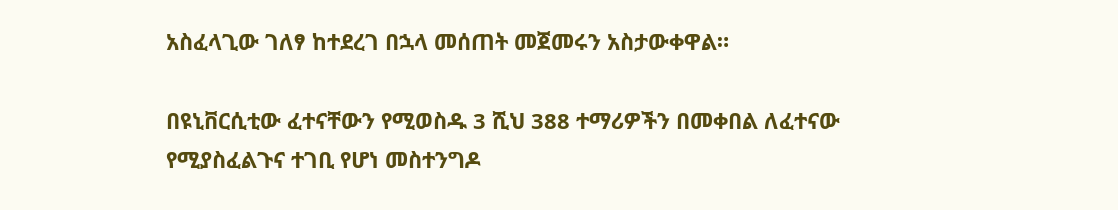አስፈላጊው ገለፃ ከተደረገ በኋላ መሰጠት መጀመሩን አስታውቀዋል።

በዩኒቨርሲቲው ፈተናቸውን የሚወስዱ 3 ሺህ 388 ተማሪዎችን በመቀበል ለፈተናው የሚያስፈልጉና ተገቢ የሆነ መስተንግዶ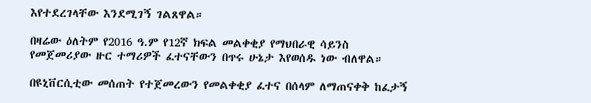እየተደረገላቸው እንደሚገኝ ገልጸዋል።

በዛሬው ዕለትም የ2016 ዓ.ም የ12ኛ ክፍል መልቀቂያ የማህበራዊ ሳይንስ የመጀመሪያው ዙር ተማሪዎች ፈተናቸውን በጥሩ ሁኔታ እየወሰዱ ነው ብለዋል።

በዩኒቨርሲቲው መሰጠት የተጀመረውን የመልቀቂያ ፈተና በሰላም ለማጠናቀቅ ከፈታኝ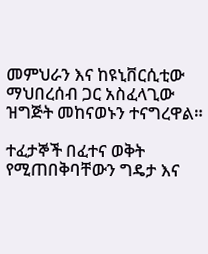መምህራን እና ከዩኒቨርሲቲው ማህበረሰብ ጋር አስፈላጊው ዝግጅት መከናወኑን ተናግረዋል።

ተፈታኞች በፈተና ወቅት የሚጠበቅባቸውን ግዴታ እና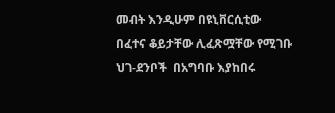መብት እንዲሁም በዩኒቨርሲቲው በፈተና ቆይታቸው ሊፈጽሟቸው የሚገቡ ህገ-ደንቦች  በአግባቡ እያከበሩ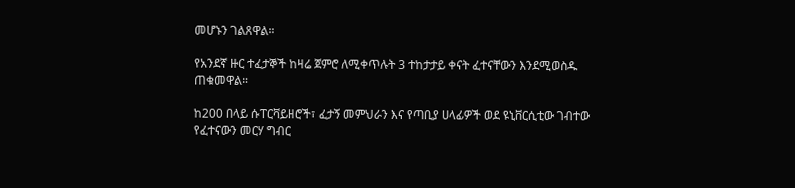መሆኑን ገልጸዋል።

የአንደኛ ዙር ተፈታኞች ከዛሬ ጀምሮ ለሚቀጥሉት 3 ተከታታይ ቀናት ፈተናቸውን እንደሚወስዱ ጠቁመዋል።

ከ200 በላይ ሱፐርቫይዘሮች፣ ፈታኝ መምህራን እና የጣቢያ ሀላፊዎች ወደ ዩኒቨርሲቲው ገብተው የፈተናውን መርሃ ግብር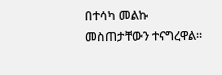በተሳካ መልኩ መስጠታቸውን ተናግረዋል።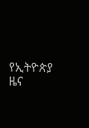የኢትዮጵያ ዜና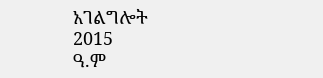አገልግሎት
2015
ዓ.ም